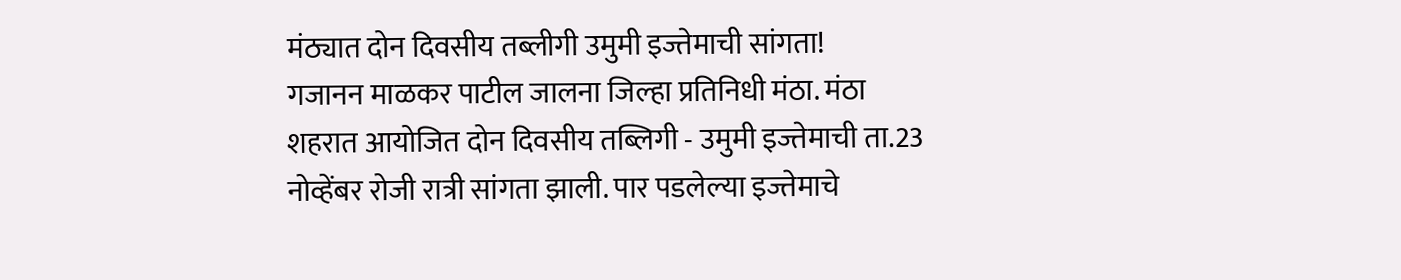मंठ्यात दोन दिवसीय तब्लीगी उमुमी इज्तेमाची सांगता!
गजानन माळकर पाटील जालना जिल्हा प्रतिनिधी मंठा. मंठा शहरात आयोजित दोन दिवसीय तब्लिगी - उमुमी इज्तेमाची ता.23 नोव्हेंबर रोजी रात्री सांगता झाली. पार पडलेल्या इज्तेमाचे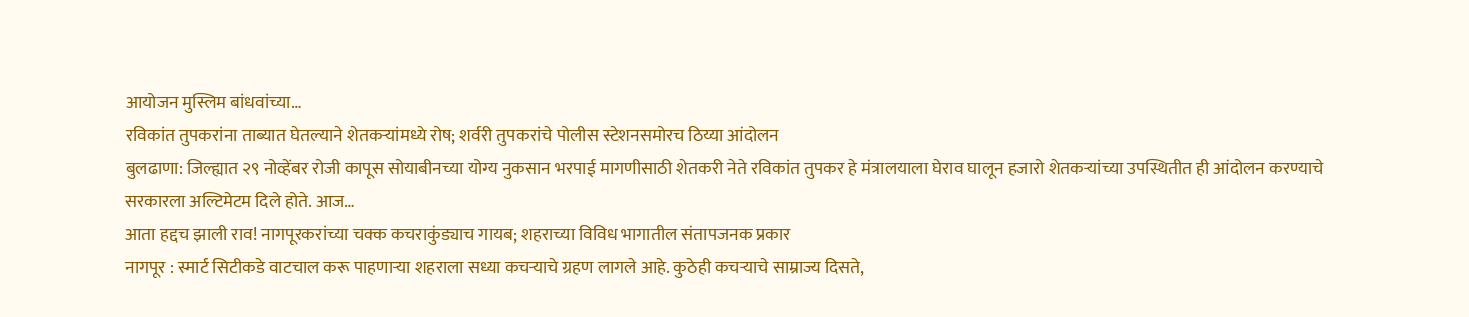आयोजन मुस्लिम बांधवांच्या…
रविकांत तुपकरांना ताब्यात घेतल्याने शेतकऱ्यांमध्ये रोष; शर्वरी तुपकरांचे पोलीस स्टेशनसमोरच ठिय्या आंदोलन
बुलढाणा: जिल्ह्यात २९ नोव्हेंबर रोजी कापूस सोयाबीनच्या योग्य नुकसान भरपाई मागणीसाठी शेतकरी नेते रविकांत तुपकर हे मंत्रालयाला घेराव घालून हजारो शेतकऱ्यांच्या उपस्थितीत ही आंदोलन करण्याचे सरकारला अल्टिमेटम दिले होते. आज…
आता हद्दच झाली राव! नागपूरकरांच्या चक्क कचराकुंड्याच गायब; शहराच्या विविध भागातील संतापजनक प्रकार
नागपूर : स्मार्ट सिटीकडे वाटचाल करू पाहणाऱ्या शहराला सध्या कचऱ्याचे ग्रहण लागले आहे. कुठेही कचऱ्याचे साम्राज्य दिसते,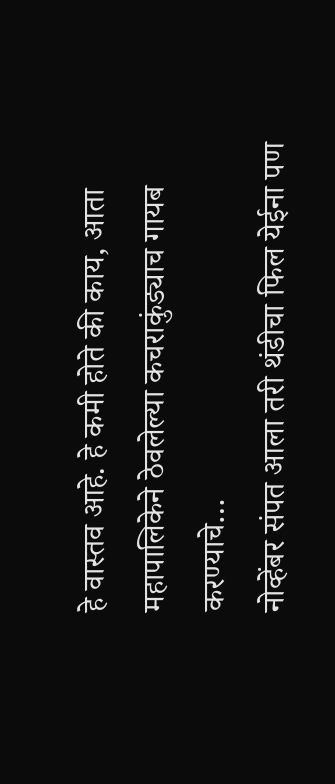हे वास्तव आहे. हे कमी होते की काय, आता महापालिकेने ठेवलेल्या कचराकुंड्याच गायब करण्याचे…
नोव्हेंबर संपत आला तरी थंडीचा फिल येईना पण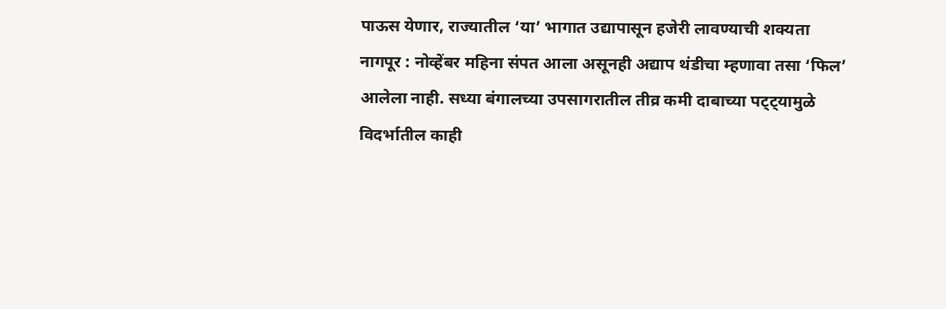पाऊस येणार, राज्यातील ‘या’ भागात उद्यापासून हजेरी लावण्याची शक्यता
नागपूर : नोव्हेंबर महिना संपत आला असूनही अद्याप थंडीचा म्हणावा तसा ‘फिल’ आलेला नाही. सध्या बंगालच्या उपसागरातील तीव्र कमी दाबाच्या पट्ट्यामुळे विदर्भातील काही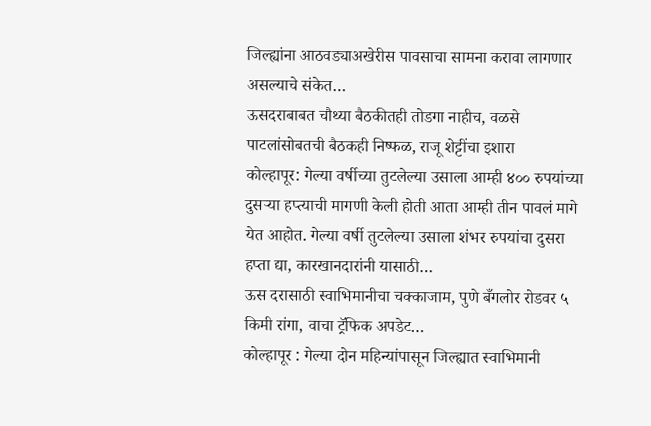जिल्ह्यांना आठवड्याअखेरीस पावसाचा सामना करावा लागणार असल्याचे संकेत…
ऊसदराबाबत चौथ्या बैठकीतही तोडगा नाहीच, वळसे पाटलांसोबतची बैठकही निष्फळ, राजू शेट्टींचा इशारा
कोल्हापूर: गेल्या वर्षीच्या तुटलेल्या उसाला आम्ही ४०० रुपयांच्या दुसऱ्या हप्त्याची मागणी केली होती आता आम्ही तीन पावलं मागे येत आहोत. गेल्या वर्षी तुटलेल्या उसाला शंभर रुपयांचा दुसरा हप्ता द्या, कारखानदारांनी यासाठी…
ऊस दरासाठी स्वाभिमानीचा चक्काजाम, पुणे बँगलोर रोडवर ५ किमी रांगा, वाचा ट्रॅफिक अपडेट…
कोल्हापूर : गेल्या दोन महिन्यांपासून जिल्ह्यात स्वाभिमानी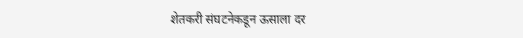शेतकरी संघटनेकडून ऊसाला दर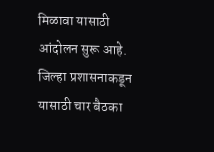मिळावा यासाठी आंदोलन सुरू आहे. जिल्हा प्रशासनाकडून यासाठी चार बैठका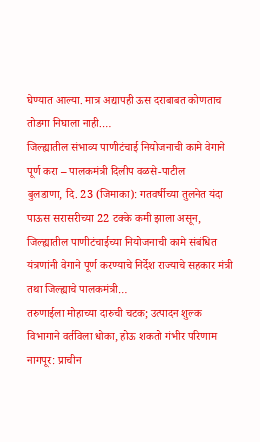घेण्यात आल्या. मात्र अद्यापही ऊस दराबाबत कोणताच तोडगा निघाला नाही.…
जिल्ह्यातील संभाव्य पाणीटंचाई नियोजनाची कामे वेगाने पूर्ण करा – पालकमंत्री दिलीप वळसे-पाटील
बुलडाणा, दि. 23 (जिमाका): गतवर्षीच्या तुलनेत यंदा पाऊस सरासरीच्या 22 टक्के कमी झाला असून, जिल्ह्यातील पाणीटंचाईच्या नियोजनाची कामे संबंधित यंत्रणांनी वेगाने पूर्ण करण्याचे निर्देश राज्याचे सहकार मंत्री तथा जिल्ह्याचे पालकमंत्री…
तरुणाईला मोहाच्या दारुची चटक; उत्पादन शुल्क विभागाने वर्तविला धोका, होऊ शकतो गंभीर परिणाम
नागपूर: प्राचीन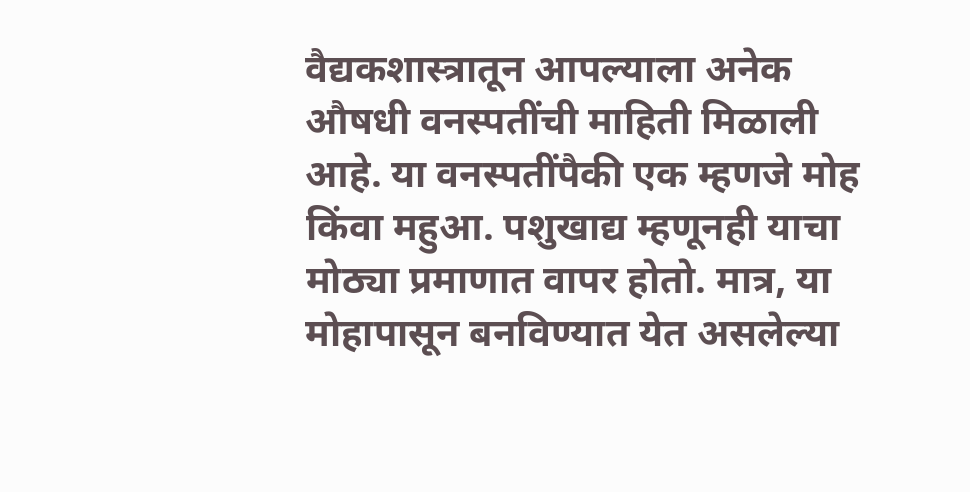वैद्यकशास्त्रातून आपल्याला अनेक औषधी वनस्पतींची माहिती मिळाली आहे. या वनस्पतींपैकी एक म्हणजे मोह किंवा महुआ. पशुखाद्य म्हणूनही याचा मोठ्या प्रमाणात वापर होतो. मात्र, या मोहापासून बनविण्यात येत असलेल्या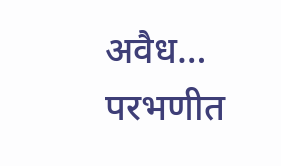अवैध…
परभणीत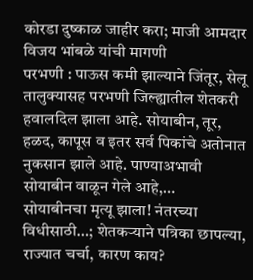कोरडा दुष्काळ जाहीर करा; माजी आमदार विजय भांबळे यांची मागणी
परभणी : पाऊस कमी झाल्याने जिंतूर, सेलू तालुक्यासह परभणी जिल्ह्यातील शेतकरी हवालदिल झाला आहे. सोयाबीन, तूर, हळद, कापूस व इतर सर्व पिकांचे अतोनात नुकसान झाले आहे. पाण्याअभावी सोयाबीन वाळून गेले आहे,…
सोयाबीनचा मृत्यू झाला! नंतरच्या विधीसाठी…; शेतकऱ्याने पत्रिका छापल्या, राज्यात चर्चा, कारण काय?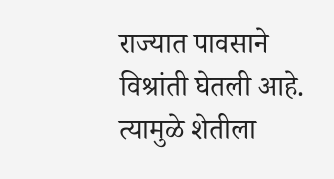राज्यात पावसाने विश्रांती घेतली आहे. त्यामुळे शेतीला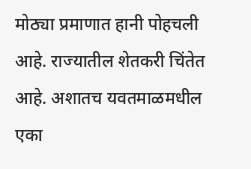मोठ्या प्रमाणात हानी पोहचली आहे. राज्यातील शेतकरी चिंतेत आहे. अशातच यवतमाळमधील एका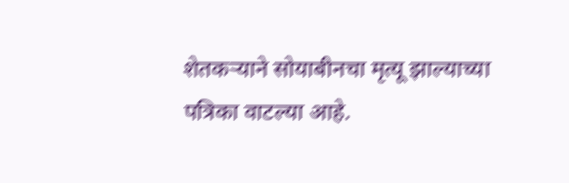शेतकऱ्याने सोयाबीनचा मृत्यू झाल्याच्या पत्रिका वाटल्या आहे.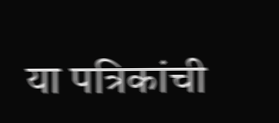या पत्रिकांची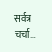सर्वत्र चर्चा…